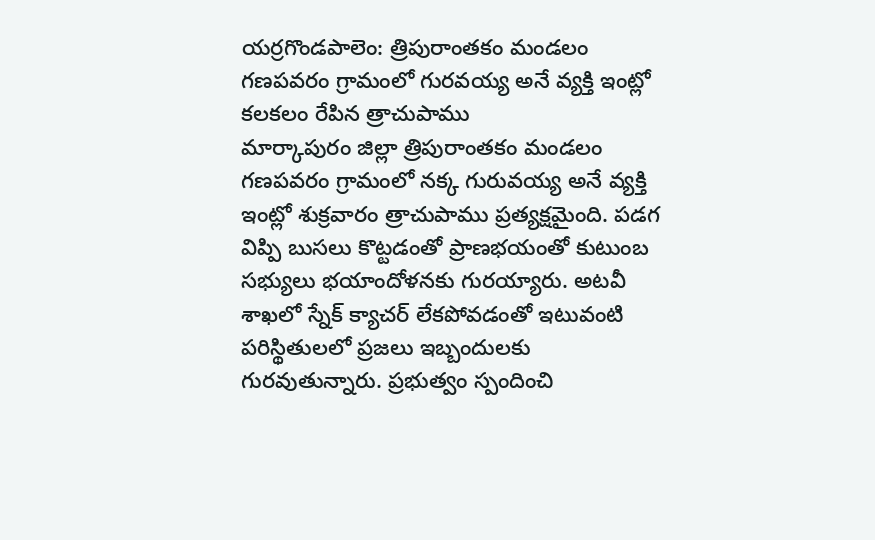యర్రగొండపాలెం: త్రిపురాంతకం మండలం గణపవరం గ్రామంలో గురవయ్య అనే వ్యక్తి ఇంట్లో కలకలం రేపిన త్రాచుపాము
మార్కాపురం జిల్లా త్రిపురాంతకం మండలం గణపవరం గ్రామంలో నక్క గురువయ్య అనే వ్యక్తి ఇంట్లో శుక్రవారం త్రాచుపాము ప్రత్యక్షమైంది. పడగ విప్పి బుసలు కొట్టడంతో ప్రాణభయంతో కుటుంబ సభ్యులు భయాందోళనకు గురయ్యారు. అటవీ శాఖలో స్నేక్ క్యాచర్ లేకపోవడంతో ఇటువంటి పరిస్థితులలో ప్రజలు ఇబ్బందులకు గురవుతున్నారు. ప్రభుత్వం స్పందించి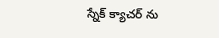స్నేక్ క్యాచర్ ను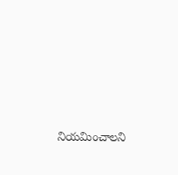నియమించాలని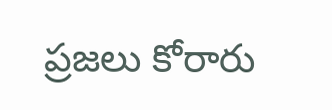ప్రజలు కోరారు